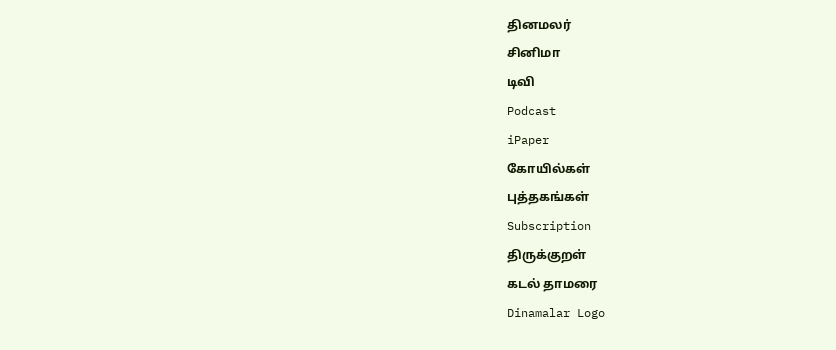தினமலர்
சினிமா
டிவி
Podcast
iPaper
கோயில்கள்
புத்தகங்கள்
Subscription
திருக்குறள்
கடல் தாமரை
Dinamalar Logo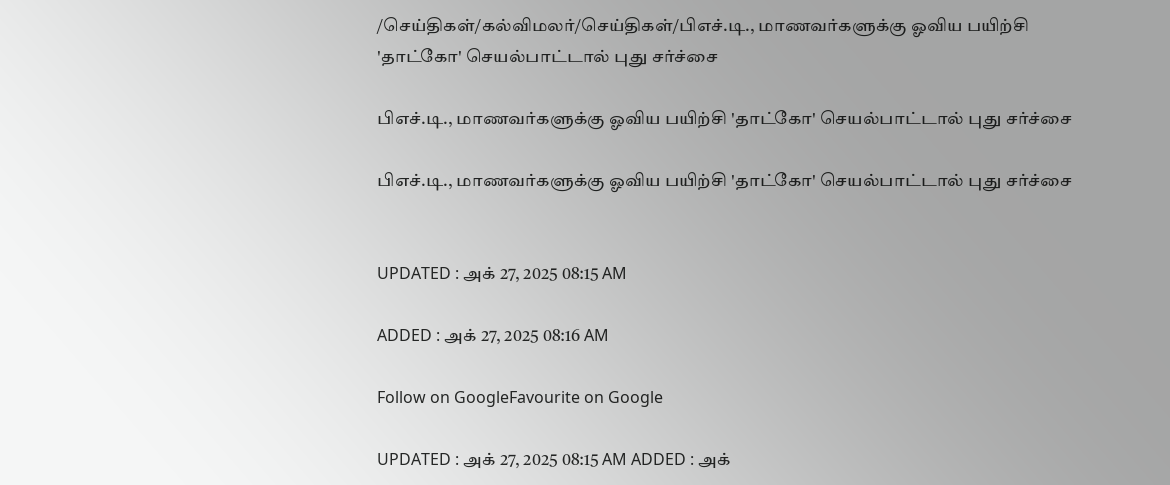/செய்திகள்/கல்விமலர்/செய்திகள்/பிஎச்.டி., மாணவர்களுக்கு ஓவிய பயிற்சி 'தாட்கோ' செயல்பாட்டால் புது சர்ச்சை

பிஎச்.டி., மாணவர்களுக்கு ஓவிய பயிற்சி 'தாட்கோ' செயல்பாட்டால் புது சர்ச்சை

பிஎச்.டி., மாணவர்களுக்கு ஓவிய பயிற்சி 'தாட்கோ' செயல்பாட்டால் புது சர்ச்சை


UPDATED : அக் 27, 2025 08:15 AM

ADDED : அக் 27, 2025 08:16 AM

Follow on GoogleFavourite on Google

UPDATED : அக் 27, 2025 08:15 AM ADDED : அக்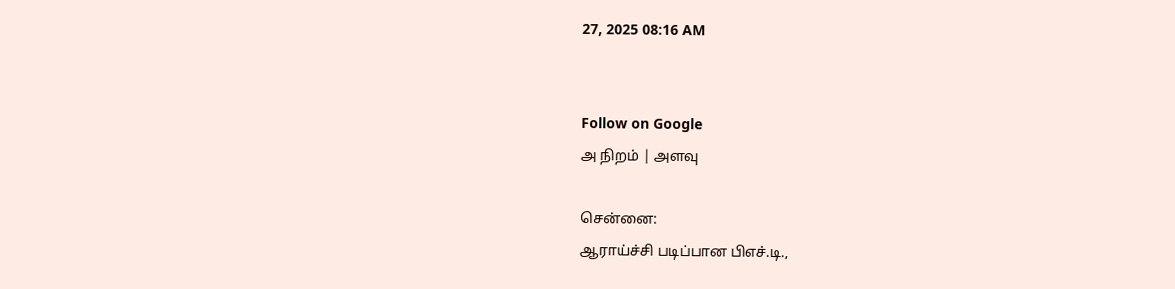27, 2025 08:16 AM


Follow on Google
அ நிறம் | அளவு

சென்னை:
ஆராய்ச்சி படிப்பான பிஎச்.டி.,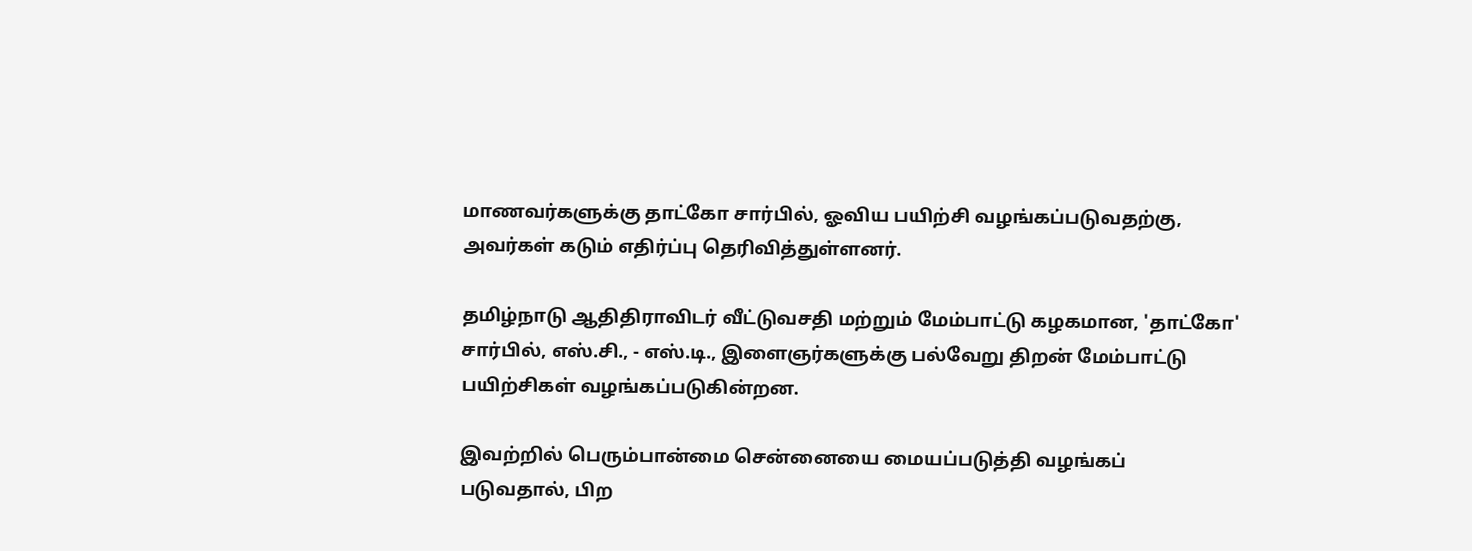மாணவர்களுக்கு தாட்கோ சார்பில், ஓவிய பயிற்சி வழங்கப்படுவதற்கு, அவர்கள் கடும் எதிர்ப்பு தெரிவித்துள்ளனர்.

தமிழ்நாடு ஆதிதிராவிடர் வீட்டுவசதி மற்றும் மேம்பாட்டு கழகமான, 'தாட்கோ' சார்பில், எஸ்.சி., - எஸ்.டி., இளைஞர்களுக்கு பல்வேறு திறன் மேம்பாட்டு பயிற்சிகள் வழங்கப்படுகின்றன.

இவற்றில் பெரும்பான்மை சென்னையை மையப்படுத்தி வழங்கப் படுவதால், பிற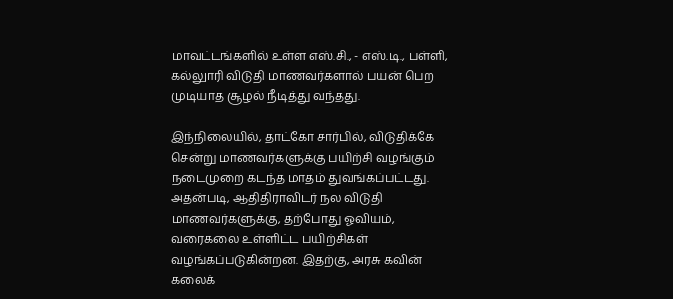மாவட்டங்களில் உள்ள எஸ்.சி., - எஸ்.டி., பள்ளி, கல்லுாரி விடுதி மாணவர்களால் பயன் பெற முடியாத சூழல் நீடித்து வந்தது.

இந்நிலையில், தாட்கோ சார்பில், விடுதிக்கே சென்று மாணவர்களுக்கு பயிற்சி வழங்கும் நடைமுறை கடந்த மாதம் துவங்கப்பட்டது. அதன்படி, ஆதிதிராவிடர் நல விடுதி மாணவர்களுக்கு, தற்போது ஓவியம், வரைகலை உள்ளிட்ட பயிற்சிகள் வழங்கப்படுகின்றன. இதற்கு, அரசு கவின் கலைக்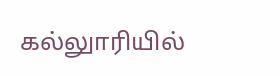கல்லுாரியில்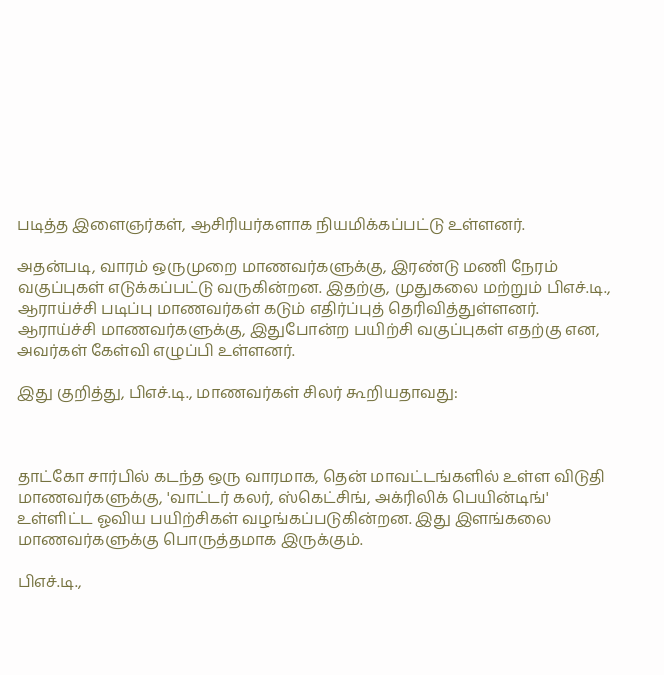படித்த இளைஞர்கள், ஆசிரியர்களாக நியமிக்கப்பட்டு உள்ளனர்.

அதன்படி, வாரம் ஒருமுறை மாணவர்களுக்கு, இரண்டு மணி நேரம் வகுப்புகள் எடுக்கப்பட்டு வருகின்றன. இதற்கு, முதுகலை மற்றும் பிஎச்.டி., ஆராய்ச்சி படிப்பு மாணவர்கள் கடும் எதிர்ப்புத் தெரிவித்துள்ளனர். ஆராய்ச்சி மாணவர்களுக்கு, இதுபோன்ற பயிற்சி வகுப்புகள் எதற்கு என, அவர்கள் கேள்வி எழுப்பி உள்ளனர்.

இது குறித்து, பிஎச்.டி., மாணவர்கள் சிலர் கூறியதாவது:



தாட்கோ சார்பில் கடந்த ஒரு வாரமாக, தென் மாவட்டங்களில் உள்ள விடுதி மாணவர்களுக்கு, 'வாட்டர் கலர், ஸ்கெட்சிங், அக்ரிலிக் பெயின்டிங்' உள்ளிட்ட ஓவிய பயிற்சிகள் வழங்கப்படுகின்றன. இது இளங்கலை மாணவர்களுக்கு பொருத்தமாக இருக்கும்.

பிஎச்.டி.,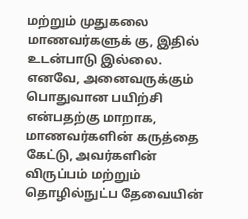மற்றும் முதுகலை மாணவர்களுக் கு, இதில் உடன்பாடு இல்லை. எனவே, அனைவருக்கும் பொதுவான பயிற்சி என்பதற்கு மாறாக, மாணவர்களின் கருத்தை கேட்டு, அவர்களின் விருப்பம் மற்றும் தொழில்நுட்ப தேவையின்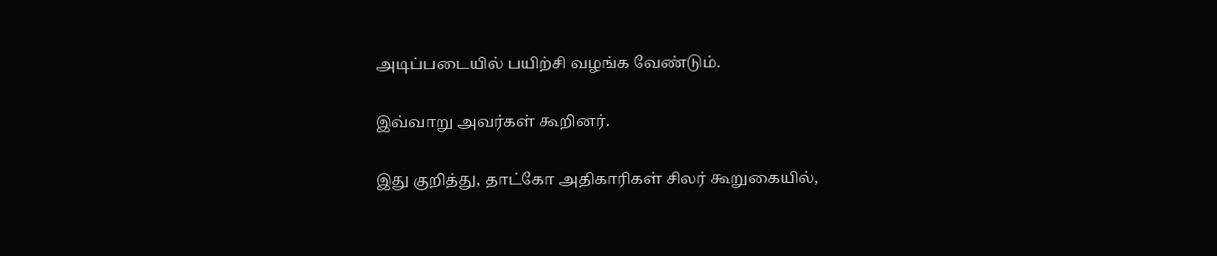அடிப்படையில் பயிற்சி வழங்க வேண்டும்.

இவ்வாறு அவர்கள் கூறினர்.

இது குறித்து, தாட்கோ அதிகாரிகள் சிலர் கூறுகையில்,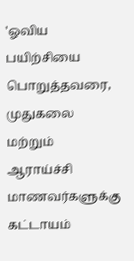'ஓவிய பயிற்சியை பொறுத்தவரை, முதுகலை மற்றும் ஆராய்ச்சி மாணவர்களுக்கு கட்டாயம்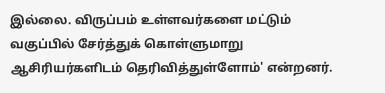இல்லை. விருப்பம் உள்ளவர்களை மட்டும் வகுப்பில் சேர்த்துக் கொள்ளுமாறு ஆசிரியர்களிடம் தெரிவித்துள்ளோம்' என்றனர்.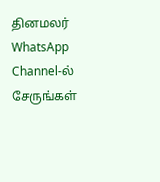தினமலர் WhatsApp Channel-ல் சேருங்கள்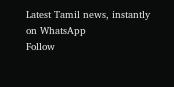Latest Tamil news, instantly on WhatsApp
Follow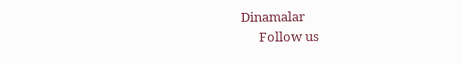Dinamalar
      Follow us